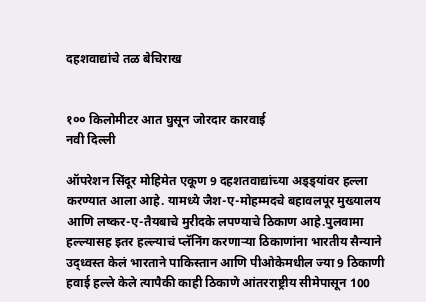दहशवाद्यांचे तळ बेचिराख


१०० किलोमीटर आत घुसून जोरदार कारवाई
नवी दिल्ली

ऑपरेशन सिंदूर मोहिमेत एकूण 9 दहशतवाद्यांच्या अड्ड्यांवर हल्ला करण्यात आला आहे. यामध्ये जैश-ए-मोहम्मदचे बहावलपूर मुख्यालय आणि लष्कर-ए-तैयबाचे मुरीदके लपण्याचे ठिकाण आहे.पुलवामा हल्ल्यासह इतर हल्ल्याचं प्लॅनिंग करणाऱ्या ठिकाणांना भारतीय सैन्याने उद्ध्वस्त केलं भारताने पाकिस्तान आणि पीओकेमधील ज्या 9 ठिकाणी हवाई हल्ले केले त्यापैकी काही ठिकाणे आंतरराष्ट्रीय सीमेपासून 100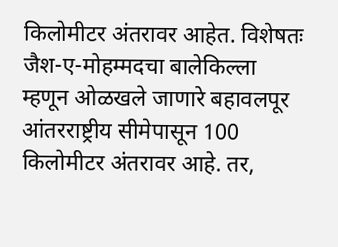किलोमीटर अंतरावर आहेत. विशेषतः जैश-ए-मोहम्मदचा बालेकिल्ला म्हणून ओळखले जाणारे बहावलपूर आंतरराष्ट्रीय सीमेपासून 100 किलोमीटर अंतरावर आहे. तर,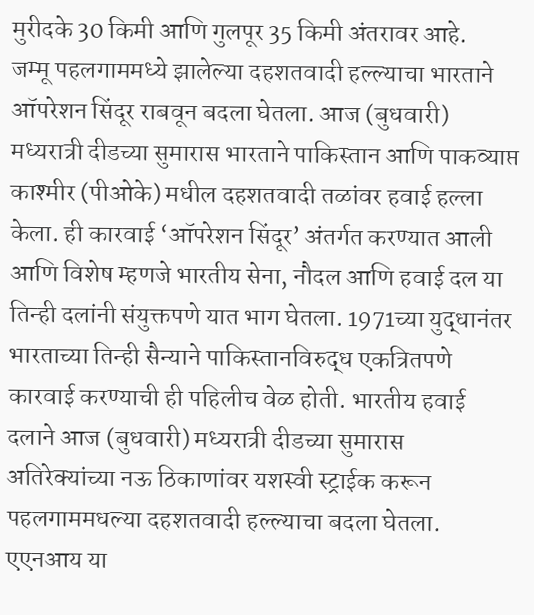मुरीदके 30 किमी आणि गुलपूर 35 किमी अंतरावर आहे.
जम्मू पहलगाममध्ये झालेल्या दहशतवादी हल्ल्याचा भारताने ऑपरेशन सिंदूर राबवून बदला घेतला. आज (बुधवारी) मध्यरात्री दीडच्या सुमारास भारताने पाकिस्तान आणि पाकव्याप्त काश्मीर (पीओके) मधील दहशतवादी तळांवर हवाई हल्ला केला. ही कारवाई ‘ऑपरेशन सिंदूर’ अंतर्गत करण्यात आली आणि विशेष म्हणजे भारतीय सेना, नौदल आणि हवाई दल या तिन्ही दलांनी संयुक्तपणे यात भाग घेतला. 1971च्या युद्धानंतर भारताच्या तिन्ही सैन्याने पाकिस्तानविरुद्ध एकत्रितपणे कारवाई करण्याची ही पहिलीच वेळ होती. भारतीय हवाई दलाने आज (बुधवारी) मध्यरात्री दीडच्या सुमारास अतिरेक्यांच्या नऊ ठिकाणांवर यशस्वी स्ट्राईक करून पहलगाममधल्या दहशतवादी हल्ल्याचा बदला घेतला.
एएनआय या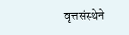वृत्तसंस्थेने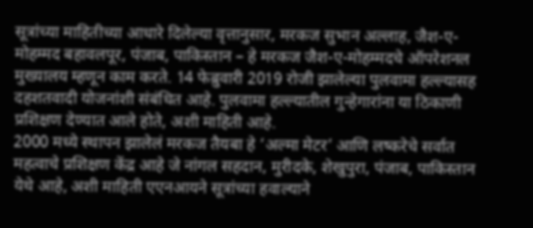सूत्रांच्या माहितीच्या आधारे दिलेल्या वृत्तानुसार, मरकज सुभान अल्लाह, जैश-ए-मोहम्मद बहावलपूर, पंजाब, पाकिस्तान – हे मरकज जैश-ए-मोहम्मदचे ऑपरेशनल मुख्यालय म्हणून काम करते. 14 फेब्रुवारी 2019 रोजी झालेल्या पुलवामा हल्ल्यासह दहशतवादी योजनांशी संबंधित आहे. पुलवामा हल्ल्यातील गुन्हेगारांना या ठिकाणी प्रशिक्षण देण्यात आले होते, अशी माहिती आहे.
2000 मध्ये स्थापन झालेलं मरकज तैयबा हे ‘अल्मा मेटर’ आणि लष्करेचे सर्वात महत्वाचे प्रशिक्षण केंद्र आहे जे नांगल सहदान, मुरीदके, शेखुपुरा, पंजाब, पाकिस्तान येथे आहे, अशी माहिती एएनआयने सूत्रांच्या हवाल्याने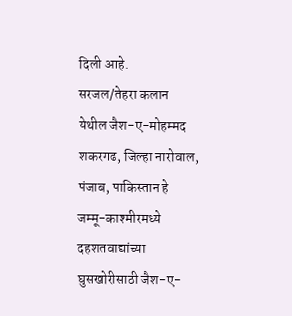दिली आहे.
सरजल/तेहरा कलान येथील जैश-ए-मोहम्मद शकरगढ, जिल्हा नारोवाल, पंजाब, पाकिस्तान हे जम्मू-काश्मीरमध्ये दहशतवाद्यांच्या घुसखोरीसाठी जैश-ए-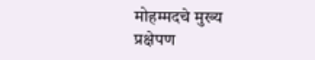मोहम्मदचे मुख्य प्रक्षेपण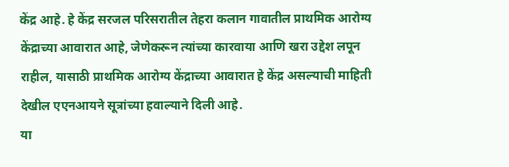केंद्र आहे. हे केंद्र सरजल परिसरातील तेहरा कलान गावातील प्राथमिक आरोग्य केंद्राच्या आवारात आहे, जेणेकरून त्यांच्या कारवाया आणि खरा उद्देश लपून राहील, यासाठी प्राथमिक आरोग्य केंद्राच्या आवारात हे केंद्र असल्याची माहिती देखील एएनआयने सूत्रांच्या हवाल्याने दिली आहे.
या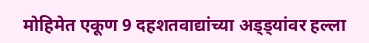मोहिमेत एकूण 9 दहशतवाद्यांच्या अड्ड्यांवर हल्ला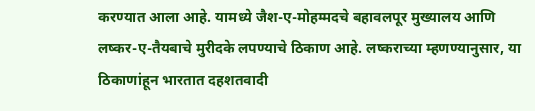करण्यात आला आहे. यामध्ये जैश-ए-मोहम्मदचे बहावलपूर मुख्यालय आणि लष्कर-ए-तैयबाचे मुरीदके लपण्याचे ठिकाण आहे. लष्कराच्या म्हणण्यानुसार, या ठिकाणांहून भारतात दहशतवादी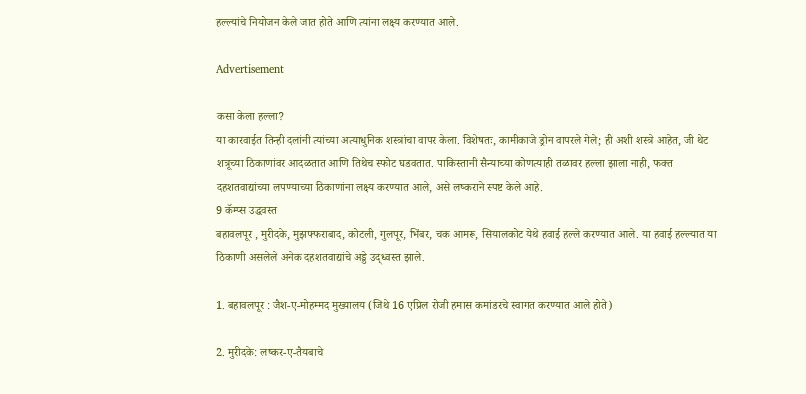हल्ल्यांचे नियोजन केले जात होते आणि त्यांना लक्ष्य करण्यात आले.

Advertisement

कसा केला हल्ला?
या कारवाईत तिन्ही दलांनी त्यांच्या अत्याधुनिक शस्त्रांचा वापर केला. विशेषतः, कामीकाजे ड्रोन वापरले गेले; ही अशी शस्त्रे आहेत, जी थेट शत्रूच्या ठिकाणांवर आदळतात आणि तिथेच स्फोट घडवतात. पाकिस्तानी सैन्याच्या कोणत्याही तळावर हल्ला झाला नाही, फक्त दहशतवाद्यांच्या लपण्याच्या ठिकाणांना लक्ष्य करण्यात आले, असे लष्कराने स्पष्ट केले आहे.
9 कॅम्प्स उद्धवस्त
बहावलपूर , मुरीदके, मुझफ्फराबाद, कोटली, गुलपूर, भिंबर, चक आमरू, सियालकोट येथे हवाई हल्ले करण्यात आले. या हवाई हल्ल्यात या ठिकाणी असलेले अनेक दहशतवाद्यांचे अड्डे उद्ध्वस्त झाले.

1. बहावलपूर : जैश-ए-मोहम्मद मुख्यालय (जिथे 16 एप्रिल रोजी हमास कमांडरचे स्वागत करण्यात आले होते)

2. मुरीदके: लष्कर-ए-तैयबाचे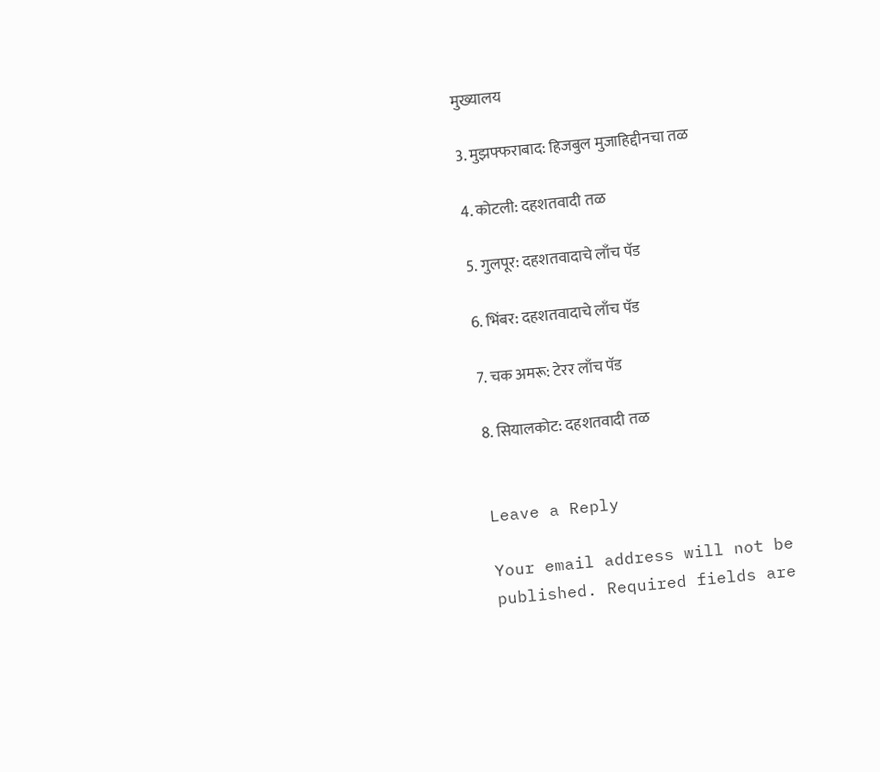मुख्यालय

3. मुझफ्फराबाद: हिजबुल मुजाहिद्दीनचा तळ

4. कोटली: दहशतवादी तळ

5. गुलपूर: दहशतवादाचे लाँच पॅड

6. भिंबर: दहशतवादाचे लाँच पॅड

7. चक अमरू: टेरर लाँच पॅड

8. सियालकोट: दहशतवादी तळ


Leave a Reply

Your email address will not be published. Required fields are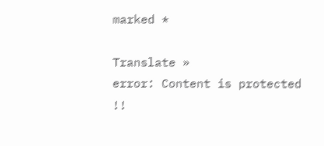marked *

Translate »
error: Content is protected !!